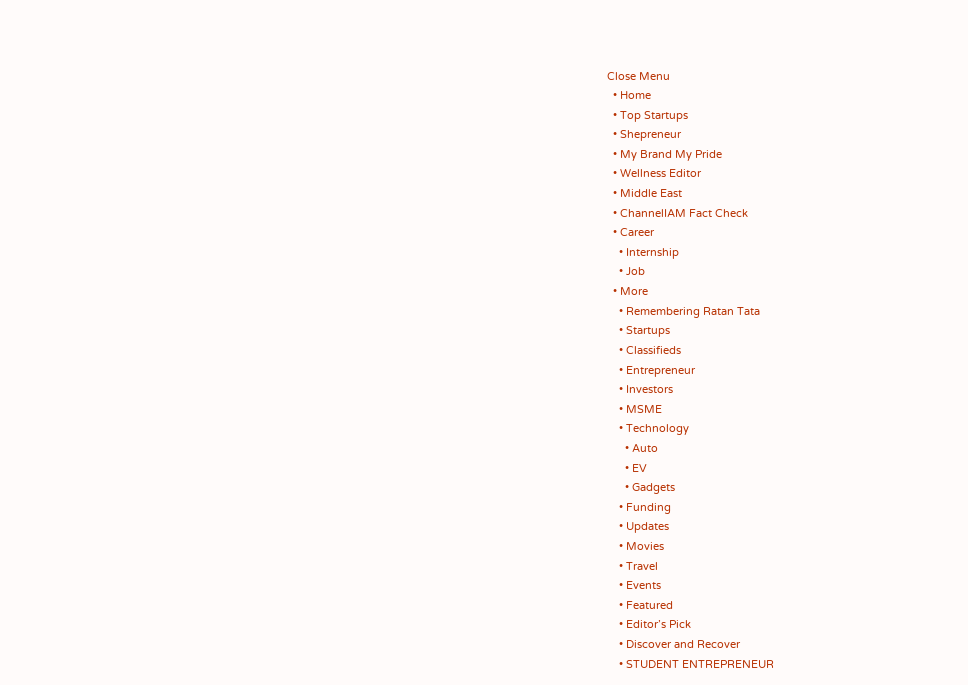Close Menu
  • Home
  • Top Startups
  • Shepreneur
  • My Brand My Pride
  • Wellness Editor
  • Middle East
  • ChannelIAM Fact Check
  • Career
    • Internship
    • Job
  • More
    • Remembering Ratan Tata
    • Startups
    • Classifieds
    • Entrepreneur
    • Investors
    • MSME
    • Technology
      • Auto
      • EV
      • Gadgets
    • Funding
    • Updates
    • Movies
    • Travel
    • Events
    • Featured
    • Editor’s Pick
    • Discover and Recover
    • STUDENT ENTREPRENEUR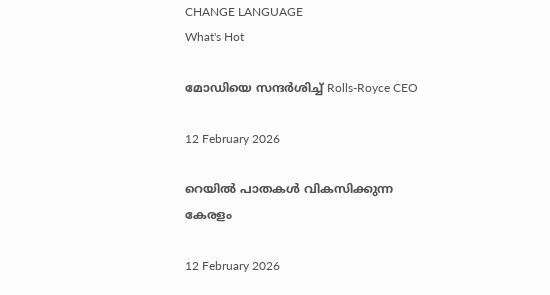CHANGE LANGUAGE
What's Hot

മോഡിയെ സന്ദർശിച്ച് Rolls-Royce CEO

12 February 2026

റെയിൽ പാതകൾ വികസിക്കുന്ന കേരളം

12 February 2026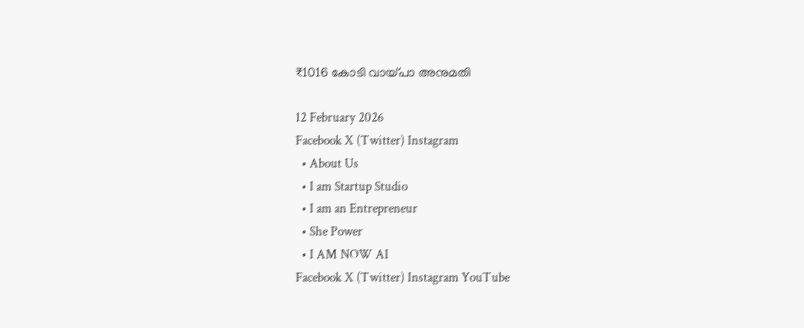₹1016 കോടി വായ്പാ അനുമതി

12 February 2026
Facebook X (Twitter) Instagram
  • About Us
  • I am Startup Studio
  • I am an Entrepreneur
  • She Power
  • I AM NOW AI
Facebook X (Twitter) Instagram YouTube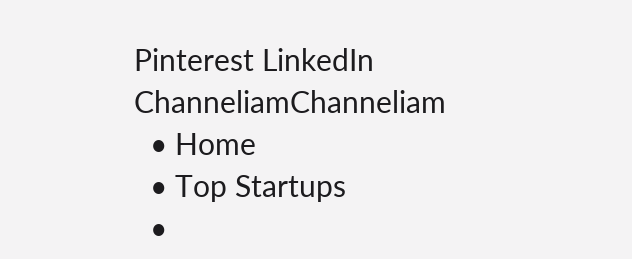Pinterest LinkedIn
ChanneliamChanneliam
  • Home
  • Top Startups
  •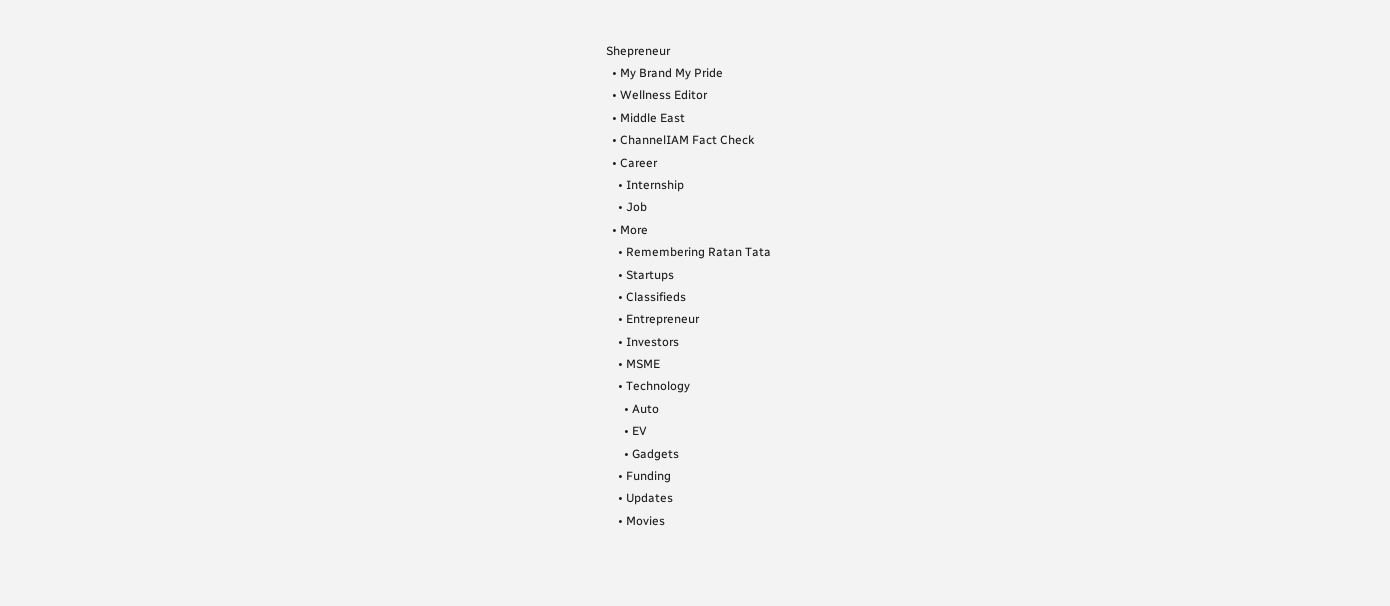Shepreneur
  • My Brand My Pride
  • Wellness Editor
  • Middle East
  • ChannelIAM Fact Check
  • Career
    • Internship
    • Job
  • More
    • Remembering Ratan Tata
    • Startups
    • Classifieds
    • Entrepreneur
    • Investors
    • MSME
    • Technology
      • Auto
      • EV
      • Gadgets
    • Funding
    • Updates
    • Movies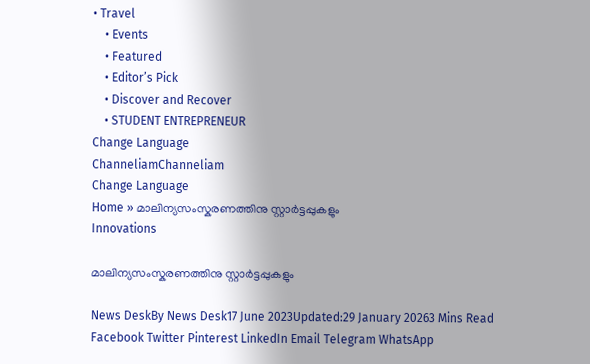• Travel
    • Events
    • Featured
    • Editor’s Pick
    • Discover and Recover
    • STUDENT ENTREPRENEUR
Change Language
ChanneliamChanneliam
Change Language
Home » മാലിന്യസംസ്കരണത്തിനു സ്റ്റാർട്ടപ്പുകളും
Innovations

മാലിന്യസംസ്കരണത്തിനു സ്റ്റാർട്ടപ്പുകളും

News DeskBy News Desk17 June 2023Updated:29 January 20263 Mins Read
Facebook Twitter Pinterest LinkedIn Email Telegram WhatsApp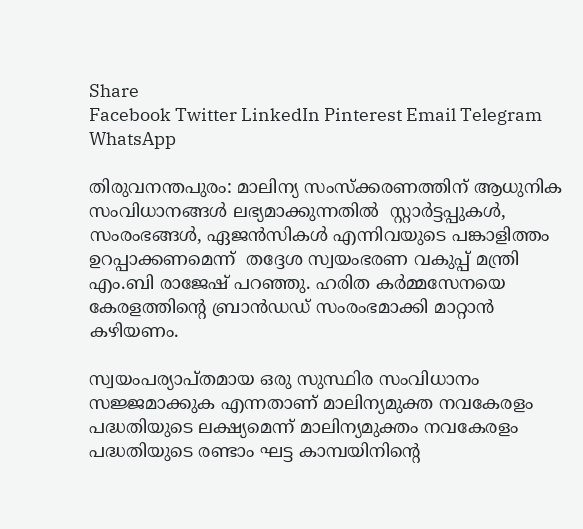Share
Facebook Twitter LinkedIn Pinterest Email Telegram WhatsApp

തിരുവനന്തപുരം: മാലിന്യ സംസ്ക്കരണത്തിന് ആധുനിക സംവിധാനങ്ങൾ ലഭ്യമാക്കുന്നതിൽ  സ്റ്റാർട്ടപ്പുകൾ, സംരംഭങ്ങൾ, ഏജൻസികൾ എന്നിവയുടെ പങ്കാളിത്തം ഉറപ്പാക്കണമെന്ന്  തദ്ദേശ സ്വയംഭരണ വകുപ്പ് മന്ത്രി എം.ബി രാജേഷ് പറഞ്ഞു. ഹരിത കര്‍മ്മസേനയെ കേരളത്തിന്‍റെ ബ്രാന്‍ഡഡ് സംരംഭമാക്കി മാറ്റാന്‍ കഴിയണം.

സ്വയംപര്യാപ്തമായ ഒരു സുസ്ഥിര സംവിധാനം സജ്ജമാക്കുക എന്നതാണ് മാലിന്യമുക്ത നവകേരളം പദ്ധതിയുടെ ലക്ഷ്യമെന്ന് മാലിന്യമുക്തം നവകേരളം പദ്ധതിയുടെ രണ്ടാം ഘട്ട കാമ്പയിനിന്‍റെ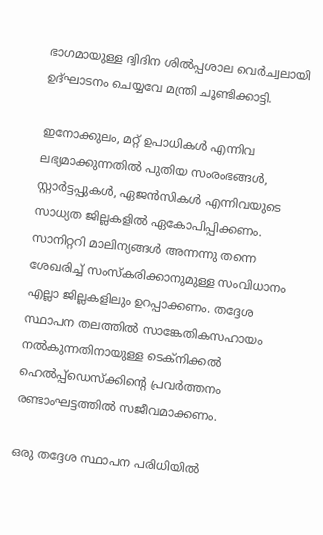ഭാഗമായുള്ള ദ്വിദിന ശില്‍പ്പശാല വെര്‍ച്വലായി ഉദ്ഘാടനം ചെയ്യവേ മന്ത്രി ചൂണ്ടിക്കാട്ടി.

ഇനോക്കുലം, മറ്റ് ഉപാധികള്‍ എന്നിവ ലഭ്യമാക്കുന്നതില്‍ പുതിയ സംരംഭങ്ങള്‍, സ്റ്റാര്‍ട്ടപ്പുകള്‍, ഏജന്‍സികള്‍ എന്നിവയുടെ സാധ്യത ജില്ലകളില്‍ ഏകോപിപ്പിക്കണം. സാനിറ്ററി മാലിന്യങ്ങള്‍ അന്നന്നു തന്നെ ശേഖരിച്ച് സംസ്കരിക്കാനുമുള്ള സംവിധാനം എല്ലാ ജില്ലകളിലും ഉറപ്പാക്കണം. തദ്ദേശ സ്ഥാപന തലത്തില്‍ സാങ്കേതികസഹായം നല്‍കുന്നതിനായുള്ള ടെക്നിക്കല്‍ ഹെല്‍പ്പ്ഡെസ്ക്കിന്‍റെ പ്രവര്‍ത്തനം രണ്ടാംഘട്ടത്തില്‍ സജീവമാക്കണം.

ഒരു തദ്ദേശ സ്ഥാപന പരിധിയില്‍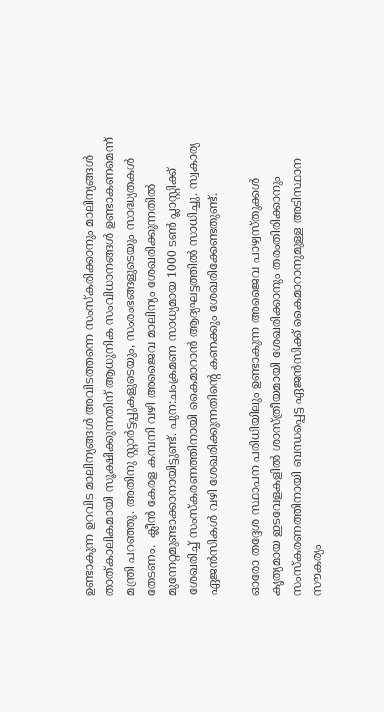ഉണ്ടാകുന്ന ഉറവിട മാലിന്യങ്ങള്‍ അവിടത്തന്നെ സംസ്കരിക്കാനും മാലിന്യങ്ങള്‍ താത്കാലികമായി സൂക്ഷിക്കുന്നതിന് ആധുനിക സംവിധാനങ്ങള്‍ ഉണ്ടാകണമെന്ന് മന്ത്രി പറഞ്ഞു. അതിനു സ്റ്റാർട്ടപ്പുകളുടെയും, സംരംഭങ്ങളുടെയും സാദ്ധ്യതകൾ തേടണം.  ക്ലീന്‍ കേരള കമ്പനി വഴി അജൈവ മാലിന്യം ശേഖരിക്കുന്നതില്‍ മുന്നേറ്റമുണ്ടാക്കാനായിട്ടുണ്ട്. പുന:ചംക്രമണ സാധ്യമായ 1000 ടണ്‍ പ്ലാസ്റ്റിക്ക് ശേഖരിച്ച് സംസ്കരണത്തിനായി കൈമാറാന്‍ ആദ്യഘട്ടത്തില്‍ സാധിച്ചു. സ്വകാര്യ ഏജന്‍സികള്‍ വഴി ശേഖരിക്കുന്നതിന്‍റെ കണക്കും ശേഖരിക്കേണ്ടതുണ്ട്.

ഓരോ തദ്ദേശ സ്ഥാപന പരിധിയിലും ഉണ്ടാകുന്ന അജൈവ പാഴ്വസ്തുക്കള്‍ കൃത്യമായ ഇടവേളകളില്‍ ശാസ്ത്രീയമായി ശേഖരിക്കാനും തരംതിരിക്കാനും സംസ്കരണത്തിനായി ബന്ധപ്പെട്ട ഏജന്‍സിക്ക് കൈമാറാനുമുള്ള അടിസ്ഥാന സൗകര്യം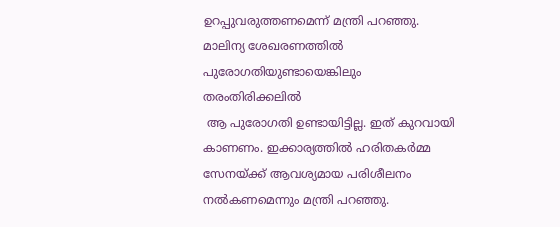ഉറപ്പുവരുത്തണമെന്ന് മന്ത്രി പറഞ്ഞു. മാലിന്യ ശേഖരണത്തിൽ  പുരോഗതിയുണ്ടായെങ്കിലും തരംതിരിക്കലില്‍
 ആ പുരോഗതി ഉണ്ടായിട്ടില്ല. ഇത് കുറവായി കാണണം. ഇക്കാര്യത്തില്‍ ഹരിതകര്‍മ്മ സേനയ്ക്ക് ആവശ്യമായ പരിശീലനം നല്‍കണമെന്നും മന്ത്രി പറഞ്ഞു.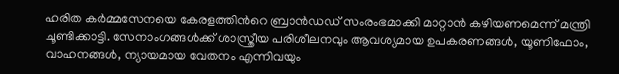ഹരിത കര്‍മ്മസേനയെ കേരളത്തിന്‍റെ ബ്രാന്‍ഡഡ് സംരംഭമാക്കി മാറ്റാന്‍ കഴിയണമെന്ന് മന്ത്രി ചൂണ്ടിക്കാട്ടി. സേനാംഗങ്ങള്‍ക്ക് ശാസ്ത്രീയ പരിശീലനവും ആവശ്യമായ ഉപകരണങ്ങള്‍, യൂണിഫോം, വാഹനങ്ങള്‍, ന്യായമായ വേതനം എന്നിവയും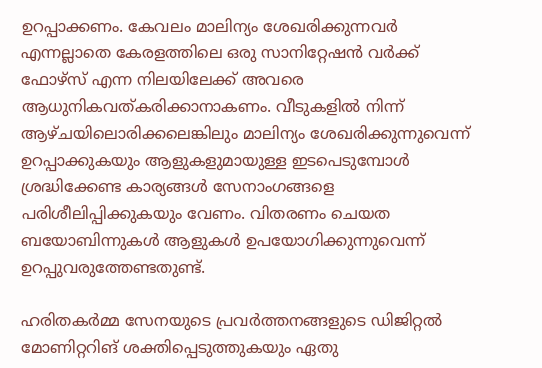ഉറപ്പാക്കണം. കേവലം മാലിന്യം ശേഖരിക്കുന്നവര്‍ എന്നല്ലാതെ കേരളത്തിലെ ഒരു സാനിറ്റേഷന്‍ വര്‍ക്ക് ഫോഴ്സ് എന്ന നിലയിലേക്ക് അവരെ ആധുനികവത്കരിക്കാനാകണം. വീടുകളില്‍ നിന്ന് ആഴ്ചയിലൊരിക്കലെങ്കിലും മാലിന്യം ശേഖരിക്കുന്നുവെന്ന് ഉറപ്പാക്കുകയും ആളുകളുമായുള്ള ഇടപെടുമ്പോള്‍ ശ്രദ്ധിക്കേണ്ട കാര്യങ്ങള്‍ സേനാംഗങ്ങളെ പരിശീലിപ്പിക്കുകയും വേണം. വിതരണം ചെയത ബയോബിന്നുകള്‍ ആളുകള്‍ ഉപയോഗിക്കുന്നുവെന്ന് ഉറപ്പുവരുത്തേണ്ടതുണ്ട്.

ഹരിതകര്‍മ്മ സേനയുടെ പ്രവര്‍ത്തനങ്ങളുടെ ഡിജിറ്റല്‍ മോണിറ്ററിങ് ശക്തിപ്പെടുത്തുകയും ഏതു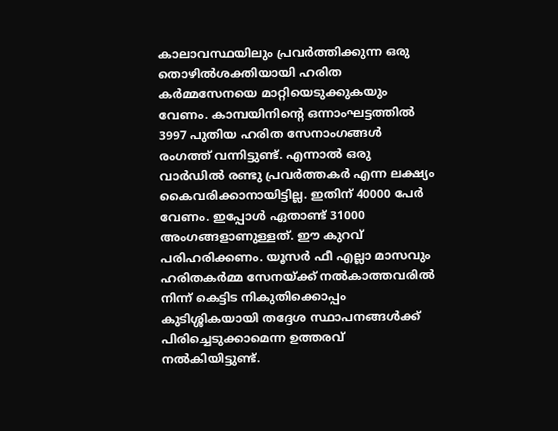കാലാവസ്ഥയിലും പ്രവര്‍ത്തിക്കുന്ന ഒരു തൊഴില്‍ശക്തിയായി ഹരിത കര്‍മ്മസേനയെ മാറ്റിയെടുക്കുകയും വേണം. കാമ്പയിനിന്‍റെ ഒന്നാംഘട്ടത്തില്‍ 3997 പുതിയ ഹരിത സേനാംഗങ്ങള്‍ രംഗത്ത് വന്നിട്ടുണ്ട്. എന്നാല്‍ ഒരു വാര്‍ഡില്‍ രണ്ടു പ്രവര്‍ത്തകര്‍ എന്ന ലക്ഷ്യം കൈവരിക്കാനായിട്ടില്ല. ഇതിന് 40000 പേര്‍ വേണം. ഇപ്പോള്‍ ഏതാണ്ട് 31000 അംഗങ്ങളാണുള്ളത്. ഈ കുറവ് പരിഹരിക്കണം. യൂസര്‍ ഫീ എല്ലാ മാസവും ഹരിതകര്‍മ്മ സേനയ്ക്ക് നല്‍കാത്തവരില്‍ നിന്ന് കെട്ടിട നികുതിക്കൊപ്പം കുടിശ്ശികയായി തദ്ദേശ സ്ഥാപനങ്ങള്‍ക്ക് പിരിച്ചെടുക്കാമെന്ന ഉത്തരവ് നല്‍കിയിട്ടുണ്ട്.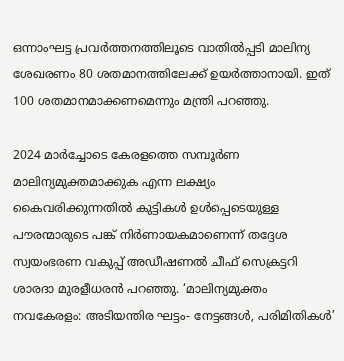ഒന്നാംഘട്ട പ്രവര്‍ത്തനത്തിലൂടെ വാതില്‍പ്പടി മാലിന്യ ശേഖരണം 80 ശതമാനത്തിലേക്ക് ഉയര്‍ത്താനായി. ഇത് 100 ശതമാനമാക്കണമെന്നും മന്ത്രി പറഞ്ഞു.

2024 മാര്‍ച്ചോടെ കേരളത്തെ സമ്പൂര്‍ണ മാലിന്യമുക്തമാക്കുക എന്ന ലക്ഷ്യം കൈവരിക്കുന്നതില്‍ കുട്ടികള്‍ ഉള്‍പ്പെടെയുള്ള പൗരന്മാരുടെ പങ്ക് നിര്‍ണായകമാണെന്ന് തദ്ദേശ സ്വയംഭരണ വകുപ്പ് അഡീഷണല്‍ ചീഫ് സെക്രട്ടറി ശാരദാ മുരളീധരന്‍ പറഞ്ഞു. ‘മാലിന്യമുക്തം നവകേരളം: അടിയന്തിര ഘട്ടം- നേട്ടങ്ങള്‍, പരിമിതികള്‍’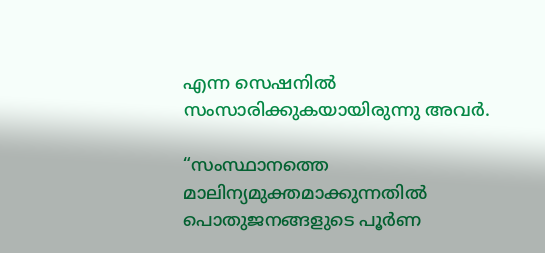എന്ന സെഷനില്‍ സംസാരിക്കുകയായിരുന്നു അവര്‍.

“സംസ്ഥാനത്തെ മാലിന്യമുക്തമാക്കുന്നതില്‍ പൊതുജനങ്ങളുടെ പൂര്‍ണ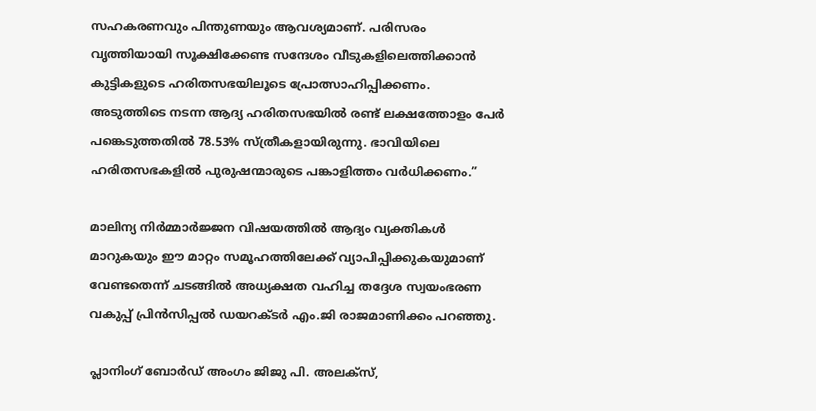സഹകരണവും പിന്തുണയും ആവശ്യമാണ്. പരിസരം വൃത്തിയായി സൂക്ഷിക്കേണ്ട സന്ദേശം വീടുകളിലെത്തിക്കാന്‍ കുട്ടികളുടെ ഹരിതസഭയിലൂടെ പ്രോത്സാഹിപ്പിക്കണം. അടുത്തിടെ നടന്ന ആദ്യ ഹരിതസഭയില്‍ രണ്ട് ലക്ഷത്തോളം പേര്‍ പങ്കെടുത്തതില്‍ 78.53% സ്ത്രീകളായിരുന്നു. ഭാവിയിലെ ഹരിതസഭകളില്‍ പുരുഷന്മാരുടെ പങ്കാളിത്തം വര്‍ധിക്കണം.”

മാലിന്യ നിര്‍മ്മാര്‍ജ്ജന വിഷയത്തില്‍ ആദ്യം വ്യക്തികള്‍ മാറുകയും ഈ മാറ്റം സമൂഹത്തിലേക്ക് വ്യാപിപ്പിക്കുകയുമാണ് വേണ്ടതെന്ന് ചടങ്ങില്‍ അധ്യക്ഷത വഹിച്ച തദ്ദേശ സ്വയംഭരണ വകുപ്പ് പ്രിന്‍സിപ്പല്‍ ഡയറക്ടര്‍ എം.ജി രാജമാണിക്കം പറഞ്ഞു.

പ്ലാനിംഗ് ബോര്‍ഡ് അംഗം ജിജു പി. അലക്സ്,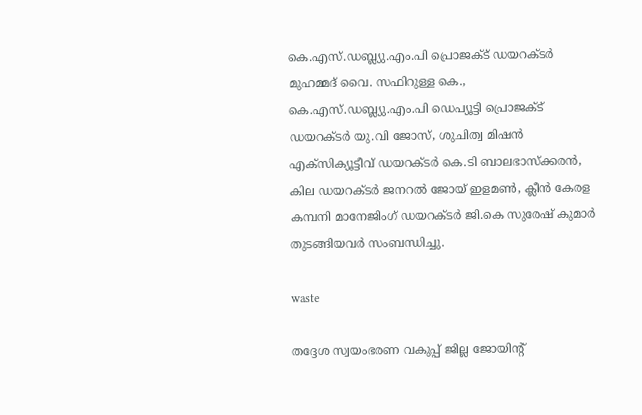കെ.എസ്.ഡബ്ല്യു.എം.പി പ്രൊജക്ട് ഡയറക്ടര്‍ മുഹമ്മദ് വൈ. സഫിറുള്ള കെ., കെ.എസ്.ഡബ്ല്യു.എം.പി ഡെപ്യൂട്ടി പ്രൊജക്ട് ഡയറക്ടര്‍ യു.വി ജോസ്, ശുചിത്വ മിഷന്‍ എക്സിക്യൂട്ടീവ് ഡയറക്ടര്‍ കെ.ടി ബാലഭാസ്ക്കരന്‍, കില ഡയറക്ടര്‍ ജനറല്‍ ജോയ് ഇളമണ്‍, ക്ലീന്‍ കേരള കമ്പനി മാനേജിംഗ് ഡയറക്ടര്‍ ജി.കെ സുരേഷ് കുമാര്‍ തുടങ്ങിയവര്‍ സംബന്ധിച്ചു.

waste

തദ്ദേശ സ്വയംഭരണ വകുപ്പ് ജില്ല ജോയിന്‍റ്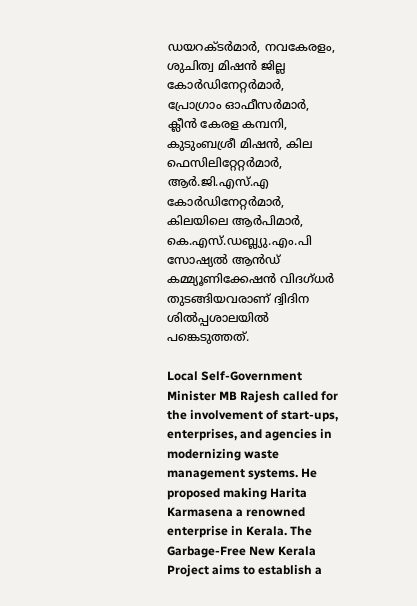ഡയറക്ടര്‍മാര്‍, നവകേരളം, ശുചിത്വ മിഷന്‍ ജില്ല കോര്‍ഡിനേറ്റര്‍മാര്‍, പ്രോഗ്രാം ഓഫീസര്‍മാര്‍, ക്ലീന്‍ കേരള കമ്പനി, കുടുംബശ്രീ മിഷന്‍, കില ഫെസിലിറ്റേറ്റര്‍മാര്‍, ആര്‍.ജി.എസ്.എ കോര്‍ഡിനേറ്റര്‍മാര്‍, കിലയിലെ ആര്‍പിമാര്‍, കെ.എസ്.ഡബ്ല്യു.എം.പി സോഷ്യല്‍ ആന്‍ഡ് കമ്മ്യൂണിക്കേഷന്‍ വിദഗ്ധര്‍ തുടങ്ങിയവരാണ് ദ്വിദിന ശില്‍പ്പശാലയില്‍ പങ്കെടുത്തത്.

Local Self-Government Minister MB Rajesh called for the involvement of start-ups, enterprises, and agencies in modernizing waste management systems. He proposed making Harita Karmasena a renowned enterprise in Kerala. The Garbage-Free New Kerala Project aims to establish a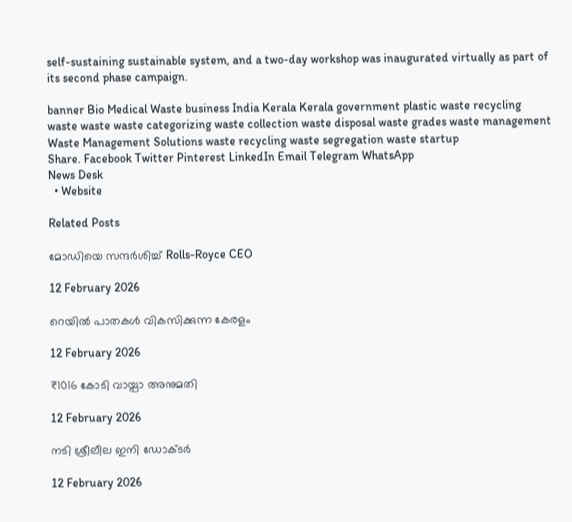self-sustaining sustainable system, and a two-day workshop was inaugurated virtually as part of its second phase campaign.

banner Bio Medical Waste business India Kerala Kerala government plastic waste recycling waste waste waste categorizing waste collection waste disposal waste grades waste management Waste Management Solutions waste recycling waste segregation waste startup
Share. Facebook Twitter Pinterest LinkedIn Email Telegram WhatsApp
News Desk
  • Website

Related Posts

മോഡിയെ സന്ദർശിച്ച് Rolls-Royce CEO

12 February 2026

റെയിൽ പാതകൾ വികസിക്കുന്ന കേരളം

12 February 2026

₹1016 കോടി വായ്പാ അനുമതി

12 February 2026

നടി ശ്രീലീല ഇനി ഡോക്ടർ

12 February 2026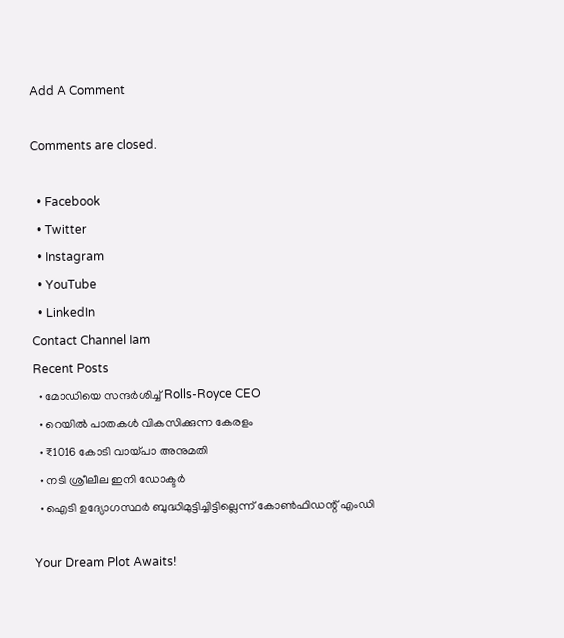Add A Comment

Comments are closed.

  • Facebook
  • Twitter
  • Instagram
  • YouTube
  • LinkedIn
Contact Channel Iam
Recent Posts
  • മോഡിയെ സന്ദർശിച്ച് Rolls-Royce CEO
  • റെയിൽ പാതകൾ വികസിക്കുന്ന കേരളം
  • ₹1016 കോടി വായ്പാ അനുമതി
  • നടി ശ്രീലീല ഇനി ഡോക്ടർ
  • ഐടി ഉദ്യോഗസ്ഥർ ബുദ്ധിമുട്ടിച്ചിട്ടില്ലെന്ന് കോൺഫിഡന്റ് എംഡി

Your Dream Plot Awaits!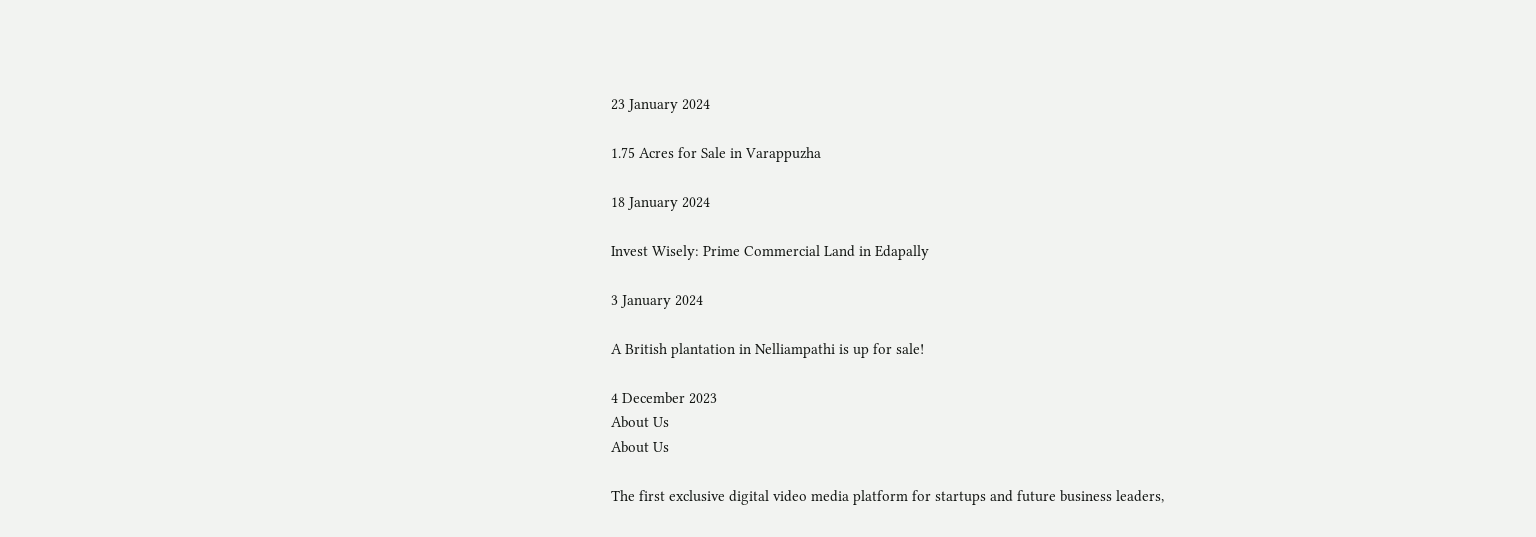23 January 2024

1.75 Acres for Sale in Varappuzha

18 January 2024

Invest Wisely: Prime Commercial Land in Edapally

3 January 2024

A British plantation in Nelliampathi is up for sale!

4 December 2023
About Us
About Us

The first exclusive digital video media platform for startups and future business leaders,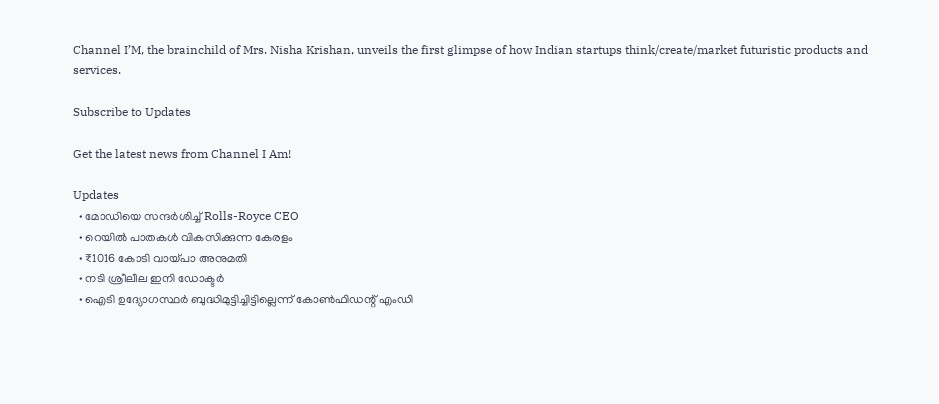Channel I’M, the brainchild of Mrs. Nisha Krishan, unveils the first glimpse of how Indian startups think/create/market futuristic products and services.

Subscribe to Updates

Get the latest news from Channel I Am!

Updates
  • മോഡിയെ സന്ദർശിച്ച് Rolls-Royce CEO
  • റെയിൽ പാതകൾ വികസിക്കുന്ന കേരളം
  • ₹1016 കോടി വായ്പാ അനുമതി
  • നടി ശ്രീലീല ഇനി ഡോക്ടർ
  • ഐടി ഉദ്യോഗസ്ഥർ ബുദ്ധിമുട്ടിച്ചിട്ടില്ലെന്ന് കോൺഫിഡന്റ് എംഡി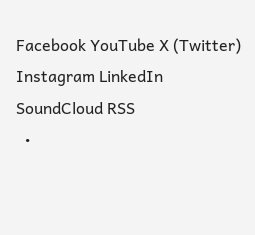Facebook YouTube X (Twitter) Instagram LinkedIn SoundCloud RSS
  •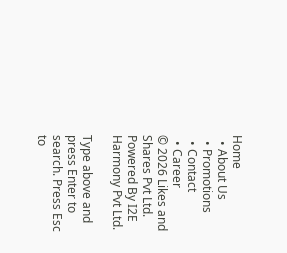Home
  • About Us
  • Promotions
  • Contact
  • Career
© 2026 Likes and Shares Pvt Ltd. Powered By I2E Harmony Pvt Ltd.

Type above and press Enter to search. Press Esc to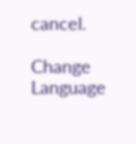cancel.

Change Language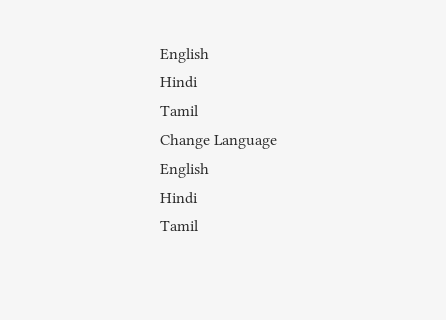English
Hindi
Tamil
Change Language
English
Hindi
Tamil